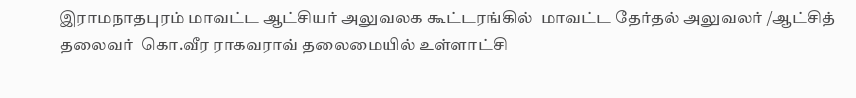இராமநாதபுரம் மாவட்ட ஆட்சியர் அலுவலக கூட்டரங்கில்  மாவட்ட தேர்தல் அலுவலர் /ஆட்சித் தலைவர்  கொ.வீர ராகவராவ் தலைமையில் உள்ளாட்சி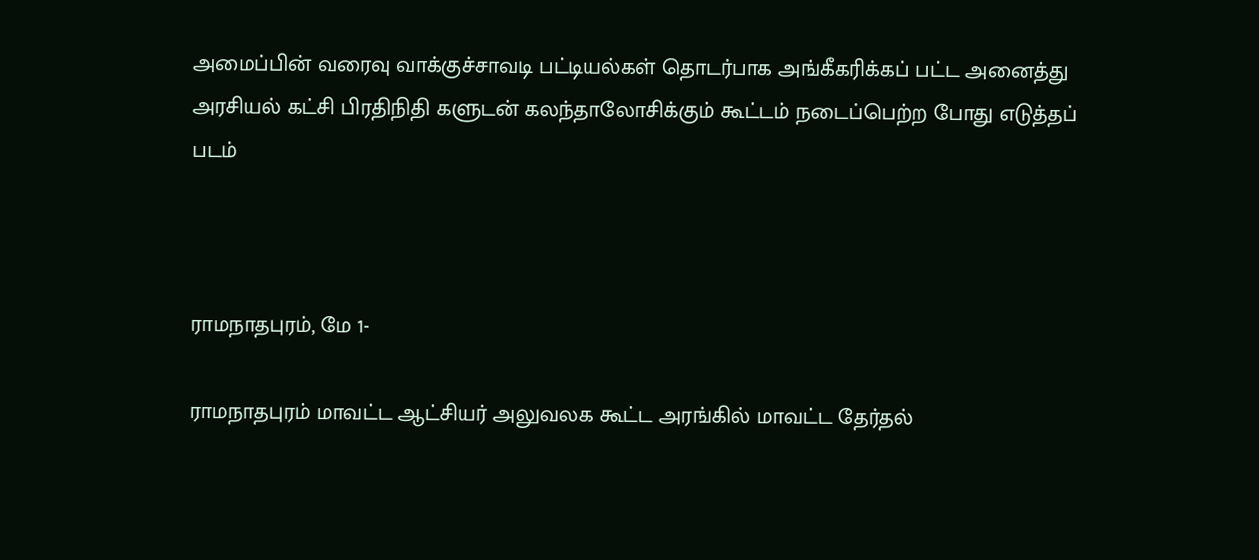அமைப்பின் வரைவு வாக்குச்சாவடி பட்டியல்கள் தொடர்பாக அங்கீகரிக்கப் பட்ட அனைத்து அரசியல் கட்சி பிரதிநிதி களுடன் கலந்தாலோசிக்கும் கூட்டம் நடைப்பெற்ற போது எடுத்தப் படம்



ராமநாதபுரம், மே 1-

ராமநாதபுரம் மாவட்ட ஆட்சியர் அலுவலக கூட்ட அரங்கில் மாவட்ட தேர்தல்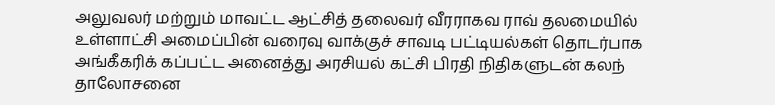அலுவலர் மற்றும் மாவட்ட ஆட்சித் தலைவர் வீரராகவ ராவ் தலமையில் உள்ளாட்சி அமைப்பின் வரைவு வாக்குச் சாவடி பட்டியல்கள் தொடர்பாக அங்கீகரிக் கப்பட்ட அனைத்து அரசியல் கட்சி பிரதி நிதிகளுடன் கலந் தாலோசனை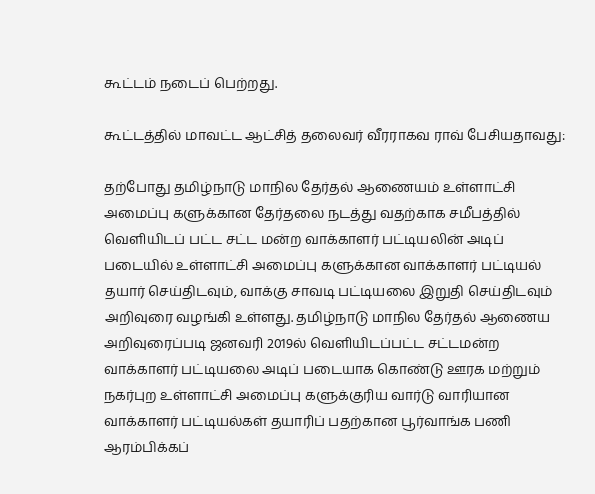கூட்டம் நடைப் பெற்றது.

கூட்டத்தில் மாவட்ட ஆட்சித் தலைவர் வீரராகவ ராவ் பேசியதாவது:

தற்போது தமிழ்நாடு மாநில தேர்தல் ஆணையம் உள்ளாட்சி அமைப்பு களுக்கான தேர்தலை நடத்து வதற்காக சமீபத்தில் வெளியிடப் பட்ட சட்ட மன்ற வாக்காளர் பட்டியலின் அடிப் படையில் உள்ளாட்சி அமைப்பு களுக்கான வாக்காளர் பட்டியல் தயார் செய்திடவும், வாக்கு சாவடி பட்டியலை இறுதி செய்திடவும் அறிவுரை வழங்கி உள்ளது. தமிழ்நாடு மாநில தேர்தல் ஆணைய அறிவுரைப்படி ஜனவரி 2019ல் வெளியிடப்பட்ட சட்டமன்ற வாக்காளர் பட்டியலை அடிப் படையாக கொண்டு ஊரக மற்றும் நகர்புற உள்ளாட்சி அமைப்பு களுக்குரிய வார்டு வாரியான வாக்காளர் பட்டியல்கள் தயாரிப் பதற்கான பூர்வாங்க பணி ஆரம்பிக்கப்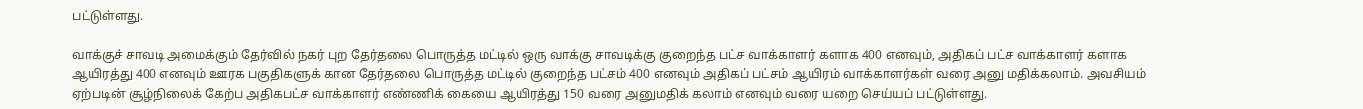பட்டுள்ளது.

வாக்குச் சாவடி அமைக்கும் தேர்வில் நகர் புற தேர்தலை பொருத்த மட்டில் ஒரு வாக்கு சாவடிக்கு குறைந்த பட்ச வாக்காளர் களாக 400 எனவும், அதிகப் பட்ச வாக்காளர் களாக ஆயிரத்து 400 எனவும் ஊரக பகுதிகளுக் கான தேர்தலை பொருத்த மட்டில் குறைந்த பட்சம் 400 எனவும் அதிகப் பட்சம் ஆயிரம் வாக்காளர்கள் வரை அனு மதிக்கலாம். அவசியம் ஏற்படின் சூழ்நிலைக் கேற்ப அதிகபட்ச வாக்காளர் எண்ணிக் கையை ஆயிரத்து 150 வரை அனுமதிக் கலாம் எனவும் வரை யறை செய்யப் பட்டுள்ளது.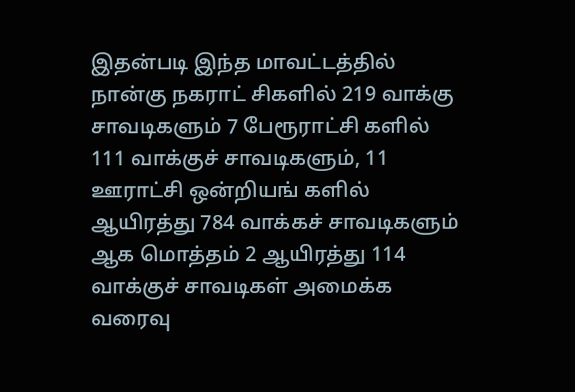இதன்படி இந்த மாவட்டத்தில் நான்கு நகராட் சிகளில் 219 வாக்கு சாவடிகளும் 7 பேரூராட்சி களில் 111 வாக்குச் சாவடிகளும், 11 ஊராட்சி ஒன்றியங் களில் ஆயிரத்து 784 வாக்கச் சாவடிகளும் ஆக மொத்தம் 2 ஆயிரத்து 114 வாக்குச் சாவடிகள் அமைக்க வரைவு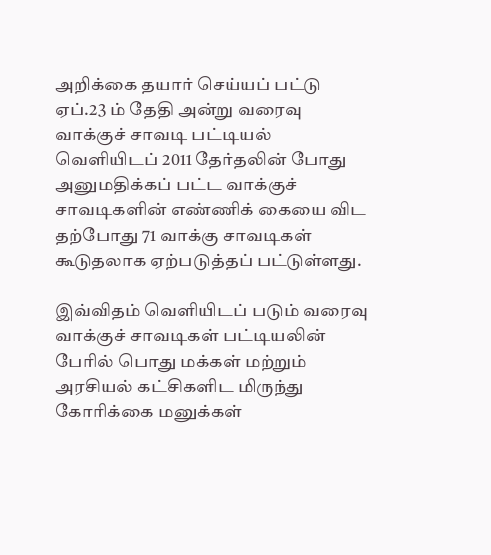அறிக்கை தயார் செய்யப் பட்டு ஏப்.23 ம் தேதி அன்று வரைவு வாக்குச் சாவடி பட்டியல் வெளியிடப் 2011 தேர்தலின் போது அனுமதிக்கப் பட்ட வாக்குச் சாவடிகளின் எண்ணிக் கையை விட தற்போது 71 வாக்கு சாவடிகள் கூடுதலாக ஏற்படுத்தப் பட்டுள்ளது.

இவ்விதம் வெளியிடப் படும் வரைவு வாக்குச் சாவடிகள் பட்டியலின் பேரில் பொது மக்கள் மற்றும் அரசியல் கட்சிகளிட மிருந்து கோரிக்கை மனுக்கள்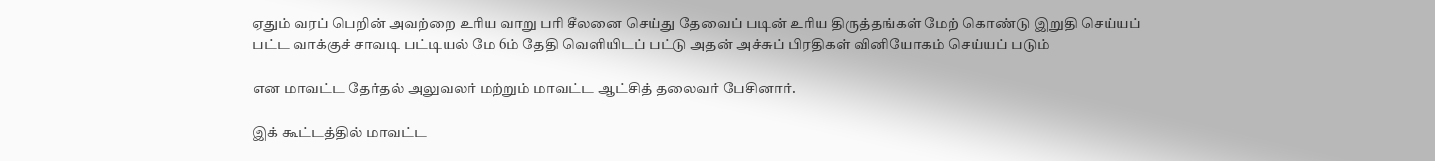ஏதும் வரப் பெறின் அவற்றை உரிய வாறு பரி சீலனை செய்து தேவைப் படின் உரிய திருத்தங்கள் மேற் கொண்டு இறுதி செய்யப் பட்ட வாக்குச் சாவடி பட்டியல் மே 6ம் தேதி வெளியிடப் பட்டு அதன் அச்சுப் பிரதிகள் வினியோகம் செய்யப் படும்

என மாவட்ட தேர்தல் அலுவலர் மற்றும் மாவட்ட ஆட்சித் தலைவர் பேசினார்.

இக் கூட்டத்தில் மாவட்ட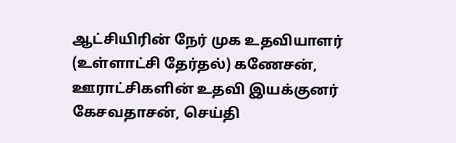ஆட்சியிரின் நேர் முக உதவியாளர் (உள்ளாட்சி தேர்தல்) கணேசன், ஊராட்சிகளின் உதவி இயக்குனர் கேசவதாசன், செய்தி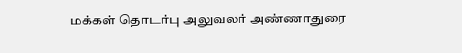மக்கள் தொடர்பு அலுவலர் அண்ணாதுரை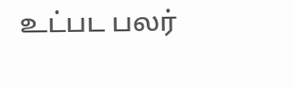உட்பட பலர்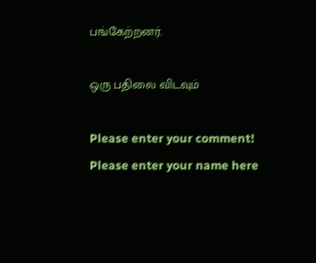பங்கேற்றனர்.

ஒரு பதிலை விடவும்

Please enter your comment!
Please enter your name here